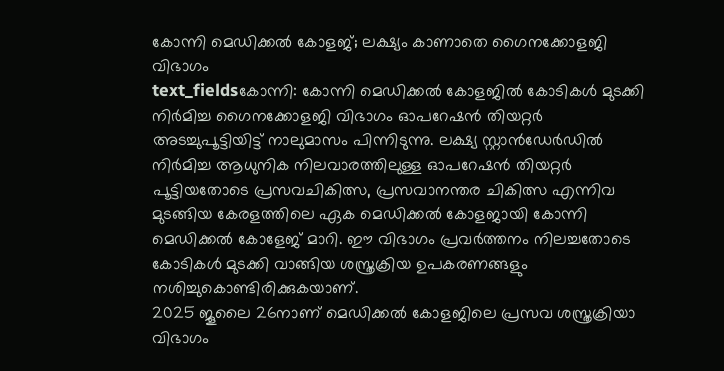കോന്നി മെഡിക്കൽ കോളജ്; ലക്ഷ്യം കാണാതെ ഗൈനക്കോളജി വിഭാഗം
text_fieldsകോന്നി: കോന്നി മെഡിക്കൽ കോളജിൽ കോടികൾ മുടക്കി നിർമിച്ച ഗൈനക്കോളജി വിഭാഗം ഓപറേഷൻ തിയറ്റർ അടച്ചുപൂട്ടിയിട്ട് നാലുമാസം പിന്നിടുന്നു. ലക്ഷ്യ സ്റ്റാൻഡേർഡിൽ നിർമിച്ച ആധുനിക നിലവാരത്തിലുള്ള ഓപറേഷൻ തിയറ്റർ പൂട്ടിയതോടെ പ്രസവചികിത്സ, പ്രസവാനന്തര ചികിത്സ എന്നിവ മുടങ്ങിയ കേരളത്തിലെ ഏക മെഡിക്കൽ കോളജായി കോന്നി മെഡിക്കൽ കോളേജ് മാറി. ഈ വിഭാഗം പ്രവർത്തനം നിലച്ചതോടെ കോടികൾ മുടക്കി വാങ്ങിയ ശസ്ത്രക്രിയ ഉപകരണങ്ങളും നശിച്ചുകൊണ്ടിരിക്കുകയാണ്.
2025 ജൂലൈ 26നാണ് മെഡിക്കൽ കോളജിലെ പ്രസവ ശസ്ത്രക്രിയാ വിഭാഗം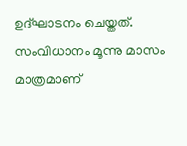ഉദ്ഘാടനം ചെയ്തത്. സംവിധാനം മൂന്നു മാസം മാത്രമാണ്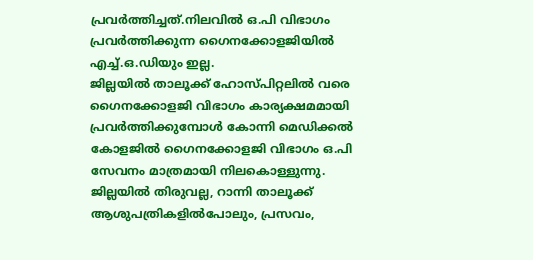പ്രവർത്തിച്ചത്.നിലവിൽ ഒ.പി വിഭാഗം പ്രവർത്തിക്കുന്ന ഗൈനക്കോളജിയിൽ എച്ച്.ഒ.ഡിയും ഇല്ല.
ജില്ലയിൽ താലൂക്ക് ഹോസ്പിറ്റലിൽ വരെ ഗൈനക്കോളജി വിഭാഗം കാര്യക്ഷമമായി പ്രവർത്തിക്കുമ്പോൾ കോന്നി മെഡിക്കൽ കോളജിൽ ഗൈനക്കോളജി വിഭാഗം ഒ.പി സേവനം മാത്രമായി നിലകൊള്ളുന്നു.
ജില്ലയിൽ തിരുവല്ല, റാന്നി താലൂക്ക് ആശുപത്രികളിൽപോലും, പ്രസവം,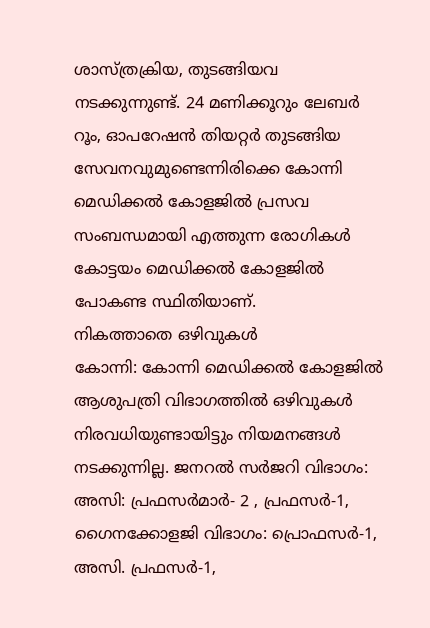ശാസ്ത്രക്രിയ, തുടങ്ങിയവ നടക്കുന്നുണ്ട്. 24 മണിക്കൂറും ലേബർ റൂം, ഓപറേഷൻ തിയറ്റർ തുടങ്ങിയ സേവനവുമുണ്ടെന്നിരിക്കെ കോന്നി മെഡിക്കൽ കോളജിൽ പ്രസവ സംബന്ധമായി എത്തുന്ന രോഗികൾ കോട്ടയം മെഡിക്കൽ കോളജിൽ പോകണ്ട സ്ഥിതിയാണ്.
നികത്താതെ ഒഴിവുകൾ
കോന്നി: കോന്നി മെഡിക്കൽ കോളജിൽ ആശുപത്രി വിഭാഗത്തിൽ ഒഴിവുകൾ നിരവധിയുണ്ടായിട്ടും നിയമനങ്ങൾ നടക്കുന്നില്ല. ജനറൽ സർജറി വിഭാഗം: അസി: പ്രഫസർമാർ- 2 , പ്രഫസർ-1, ഗൈനക്കോളജി വിഭാഗം: പ്രൊഫസർ-1, അസി. പ്രഫസർ-1,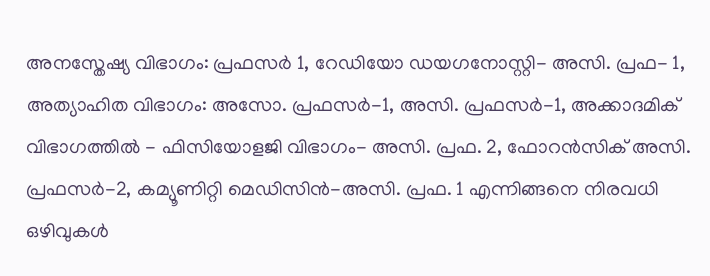അനസ്തേഷ്യ വിഭാഗം: പ്രഫസർ 1, റേഡിയോ ഡയഗനോസ്റ്റി- അസി. പ്രഫ- 1, അത്യാഹിത വിഭാഗം: അസോ. പ്രഫസർ-1, അസി. പ്രഫസർ-1, അക്കാദമിക് വിഭാഗത്തിൽ - ഫിസിയോളജി വിഭാഗം- അസി. പ്രഫ. 2, ഫോറൻസിക് അസി. പ്രഫസർ-2, കമ്യൂണിറ്റി മെഡിസിൻ-അസി. പ്രഫ. 1 എന്നിങ്ങനെ നിരവധി ഒഴിവുകൾ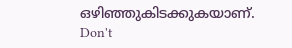ഒഴിഞ്ഞുകിടക്കുകയാണ്.
Don't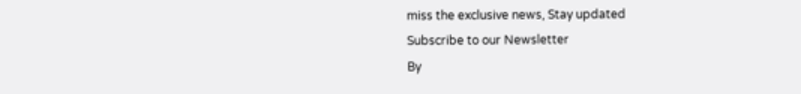miss the exclusive news, Stay updated
Subscribe to our Newsletter
By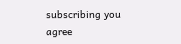subscribing you agree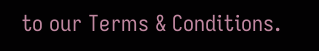to our Terms & Conditions.